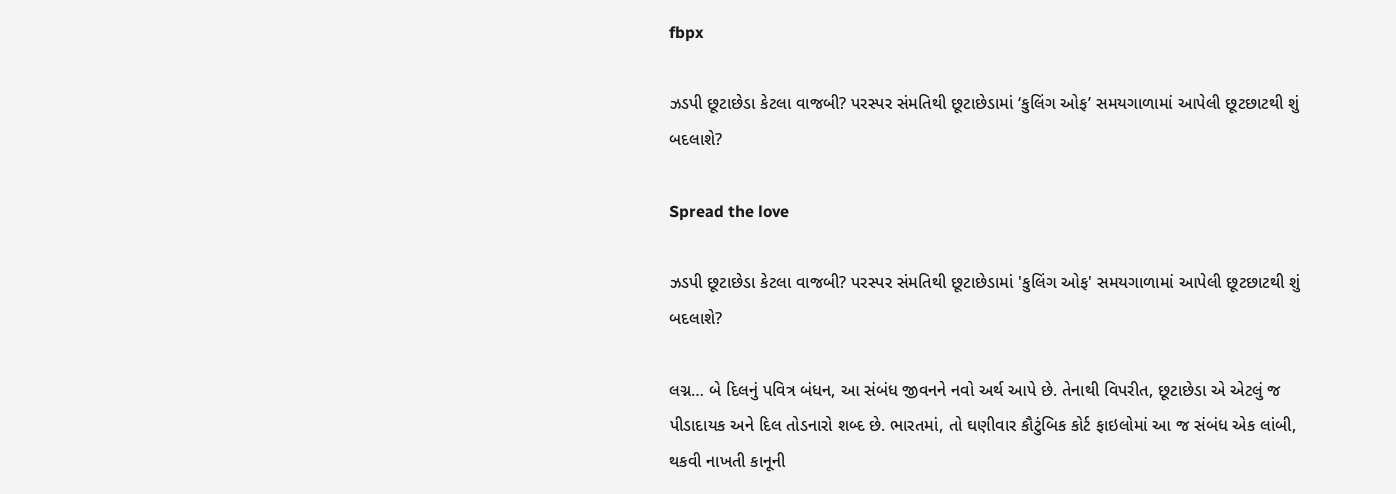fbpx

ઝડપી છૂટાછેડા કેટલા વાજબી? પરસ્પર સંમતિથી છૂટાછેડામાં ‘કુલિંગ ઓફ’ સમયગાળામાં આપેલી છૂટછાટથી શું બદલાશે?

Spread the love

ઝડપી છૂટાછેડા કેટલા વાજબી? પરસ્પર સંમતિથી છૂટાછેડામાં 'કુલિંગ ઓફ' સમયગાળામાં આપેલી છૂટછાટથી શું બદલાશે?

લગ્ન… બે દિલનું પવિત્ર બંધન, આ સંબંધ જીવનને નવો અર્થ આપે છે. તેનાથી વિપરીત, છૂટાછેડા એ એટલું જ પીડાદાયક અને દિલ તોડનારો શબ્દ છે. ભારતમાં, તો ઘણીવાર કૌટુંબિક કોર્ટ ફાઇલોમાં આ જ સંબંધ એક લાંબી, થકવી નાખતી કાનૂની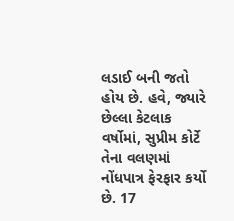લડાઈ બની જતો હોય છે. હવે, જ્યારે છેલ્લા કેટલાક વર્ષોમાં, સુપ્રીમ કોર્ટે તેના વલણમાં નોંધપાત્ર ફેરફાર કર્યો છે. 17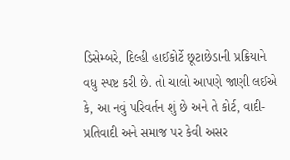ડિસેમ્બરે, દિલ્હી હાઈકોર્ટે છૂટાછેડાની પ્રક્રિયાને વધુ સ્પષ્ટ કરી છે. તો ચાલો આપણે જાણી લઈએ કે, આ નવું પરિવર્તન શું છે અને તે કોર્ટ, વાદી-પ્રતિવાદી અને સમાજ પર કેવી અસર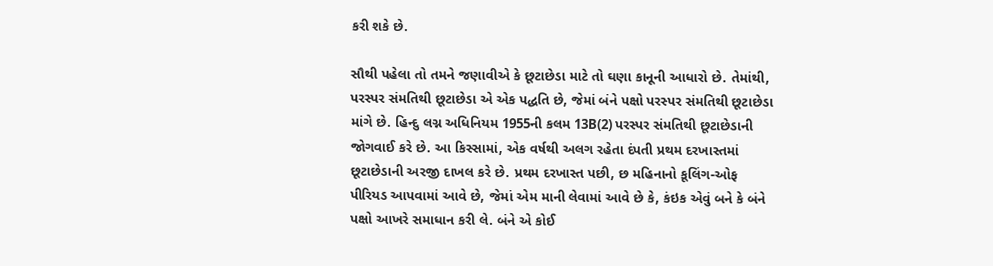કરી શકે છે.

સૌથી પહેલા તો તમને જણાવીએ કે છૂટાછેડા માટે તો ઘણા કાનૂની આધારો છે. તેમાંથી, પરસ્પર સંમતિથી છૂટાછેડા એ એક પદ્ધતિ છે, જેમાં બંને પક્ષો પરસ્પર સંમતિથી છૂટાછેડા માંગે છે. હિન્દુ લગ્ન અધિનિયમ 1955ની કલમ 13B(2) પરસ્પર સંમતિથી છૂટાછેડાની જોગવાઈ કરે છે. આ કિસ્સામાં, એક વર્ષથી અલગ રહેતા દંપતી પ્રથમ દરખાસ્તમાં છૂટાછેડાની અરજી દાખલ કરે છે. પ્રથમ દરખાસ્ત પછી, છ મહિનાનો કૂલિંગ-ઓફ પીરિયડ આપવામાં આવે છે, જેમાં એમ માની લેવામાં આવે છે કે, કંઇક એવું બને કે બંને પક્ષો આખરે સમાધાન કરી લે. બંને એ કોઈ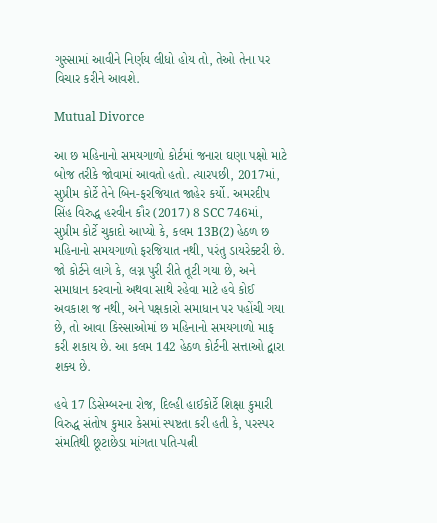ગુસ્સામાં આવીને નિર્ણય લીધો હોય તો, તેઓ તેના પર વિચાર કરીને આવશે.

Mutual Divorce

આ છ મહિનાનો સમયગાળો કોર્ટમાં જનારા ઘણા પક્ષો માટે બોજ તરીકે જોવામાં આવતો હતો. ત્યારપછી, 2017માં, સુપ્રીમ કોર્ટે તેને બિન-ફરજિયાત જાહેર કર્યો. અમરદીપ સિંહ વિરુદ્ધ હરવીન કૌર (2017) 8 SCC 746માં, સુપ્રીમ કોર્ટે ચુકાદો આપ્યો કે, કલમ 13B(2) હેઠળ છ મહિનાનો સમયગાળો ફરજિયાત નથી, પરંતુ ડાયરેક્ટરી છે. જો કોર્ટને લાગે કે, લગ્ન પુરી રીતે તૂટી ગયા છે, અને સમાધાન કરવાનો અથવા સાથે રહેવા માટે હવે કોઈ અવકાશ જ નથી, અને પક્ષકારો સમાધાન પર પહોંચી ગયા છે, તો આવા કિસ્સાઓમાં છ મહિનાનો સમયગાળો માફ કરી શકાય છે. આ કલમ 142 હેઠળ કોર્ટની સત્તાઓ દ્વારા શક્ય છે.

હવે 17 ડિસેમ્બરના રોજ, દિલ્હી હાઈકોર્ટે શિક્ષા કુમારી વિરુદ્ધ સંતોષ કુમાર કેસમાં સ્પષ્ટતા કરી હતી કે, પરસ્પર સંમતિથી છૂટાછેડા માંગતા પતિ-પત્ની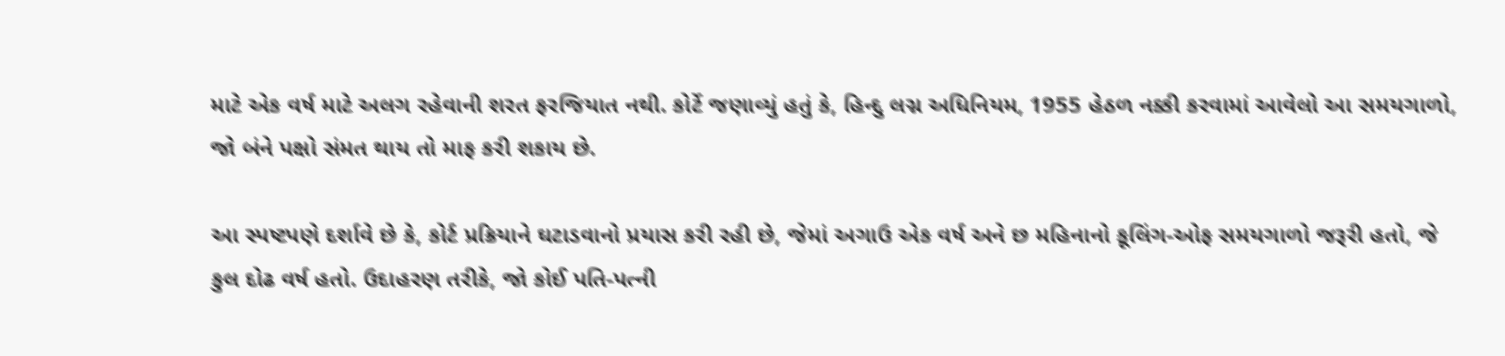માટે એક વર્ષ માટે અલગ રહેવાની શરત ફરજિયાત નથી. કોર્ટે જણાવ્યું હતું કે, હિન્દુ લગ્ન અધિનિયમ, 1955 હેઠળ નક્કી કરવામાં આવેલો આ સમયગાળો, જો બંને પક્ષો સંમત થાય તો માફ કરી શકાય છે.

આ સ્પષ્ટપણે દર્શાવે છે કે, કોર્ટ પ્રક્રિયાને ઘટાડવાનો પ્રયાસ કરી રહી છે, જેમાં અગાઉ એક વર્ષ અને છ મહિનાનો કૂલિંગ-ઓફ સમયગાળો જરૂરી હતો, જે કુલ દોઢ વર્ષ હતો. ઉદાહરણ તરીકે, જો કોઈ પતિ-પત્ની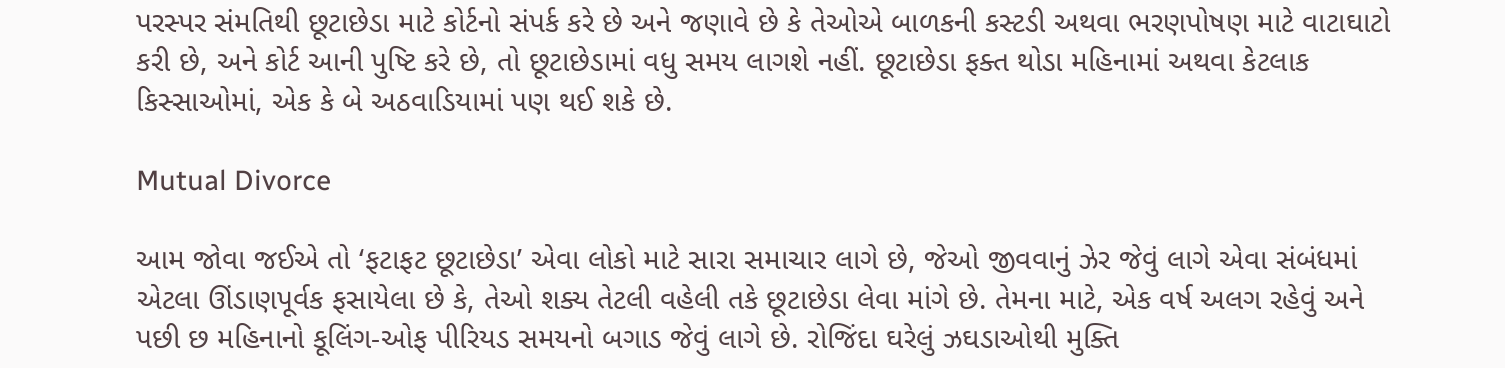પરસ્પર સંમતિથી છૂટાછેડા માટે કોર્ટનો સંપર્ક કરે છે અને જણાવે છે કે તેઓએ બાળકની કસ્ટડી અથવા ભરણપોષણ માટે વાટાઘાટો કરી છે, અને કોર્ટ આની પુષ્ટિ કરે છે, તો છૂટાછેડામાં વધુ સમય લાગશે નહીં. છૂટાછેડા ફક્ત થોડા મહિનામાં અથવા કેટલાક કિસ્સાઓમાં, એક કે બે અઠવાડિયામાં પણ થઈ શકે છે.

Mutual Divorce

આમ જોવા જઈએ તો ‘ફટાફટ છૂટાછેડા’ એવા લોકો માટે સારા સમાચાર લાગે છે, જેઓ જીવવાનું ઝેર જેવું લાગે એવા સંબંધમાં એટલા ઊંડાણપૂર્વક ફસાયેલા છે કે, તેઓ શક્ય તેટલી વહેલી તકે છૂટાછેડા લેવા માંગે છે. તેમના માટે, એક વર્ષ અલગ રહેવું અને પછી છ મહિનાનો કૂલિંગ-ઓફ પીરિયડ સમયનો બગાડ જેવું લાગે છે. રોજિંદા ઘરેલું ઝઘડાઓથી મુક્તિ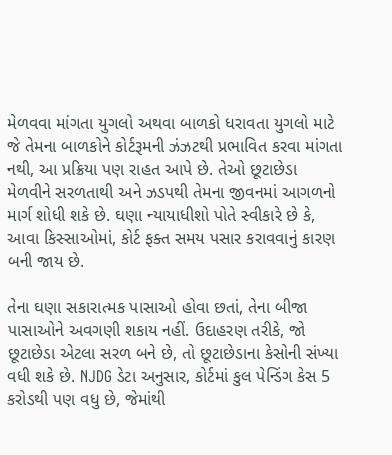મેળવવા માંગતા યુગલો અથવા બાળકો ધરાવતા યુગલો માટે જે તેમના બાળકોને કોર્ટરૂમની ઝંઝટથી પ્રભાવિત કરવા માંગતા નથી, આ પ્રક્રિયા પણ રાહત આપે છે. તેઓ છૂટાછેડા મેળવીને સરળતાથી અને ઝડપથી તેમના જીવનમાં આગળનો માર્ગ શોધી શકે છે. ઘણા ન્યાયાધીશો પોતે સ્વીકારે છે કે, આવા કિસ્સાઓમાં, કોર્ટ ફક્ત સમય પસાર કરાવવાનું કારણ બની જાય છે.

તેના ઘણા સકારાત્મક પાસાઓ હોવા છતાં, તેના બીજા પાસાઓને અવગણી શકાય નહીં. ઉદાહરણ તરીકે, જો છૂટાછેડા એટલા સરળ બને છે, તો છૂટાછેડાના કેસોની સંખ્યા વધી શકે છે. NJDG ડેટા અનુસાર, કોર્ટમાં કુલ પેન્ડિંગ કેસ 5 કરોડથી પણ વધુ છે, જેમાંથી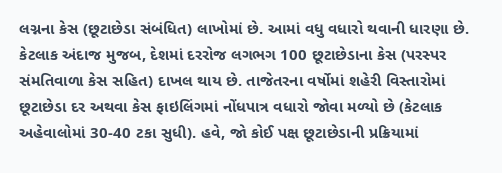લગ્નના કેસ (છૂટાછેડા સંબંધિત) લાખોમાં છે. આમાં વધુ વધારો થવાની ધારણા છે. કેટલાક અંદાજ મુજબ, દેશમાં દરરોજ લગભગ 100 છૂટાછેડાના કેસ (પરસ્પર સંમતિવાળા કેસ સહિત) દાખલ થાય છે. તાજેતરના વર્ષોમાં શહેરી વિસ્તારોમાં છૂટાછેડા દર અથવા કેસ ફાઇલિંગમાં નોંધપાત્ર વધારો જોવા મળ્યો છે (કેટલાક અહેવાલોમાં 30-40 ટકા સુધી). હવે, જો કોઈ પક્ષ છૂટાછેડાની પ્રક્રિયામાં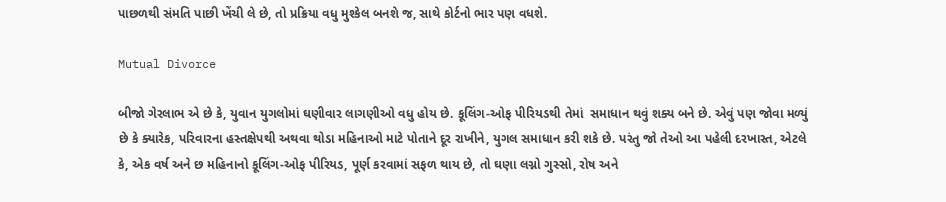પાછળથી સંમતિ પાછી ખેંચી લે છે, તો પ્રક્રિયા વધુ મુશ્કેલ બનશે જ, સાથે કોર્ટનો ભાર પણ વધશે.

Mutual Divorce

બીજો ગેરલાભ એ છે કે, યુવાન યુગલોમાં ઘણીવાર લાગણીઓ વધુ હોય છે. કૂલિંગ-ઓફ પીરિયડથી તેમાં  સમાધાન થવું શક્ય બને છે. એવું પણ જોવા મળ્યું છે કે ક્યારેક, પરિવારના હસ્તક્ષેપથી અથવા થોડા મહિનાઓ માટે પોતાને દૂર રાખીને, યુગલ સમાધાન કરી શકે છે. પરંતુ જો તેઓ આ પહેલી દરખાસ્ત, એટલે કે, એક વર્ષ અને છ મહિનાનો કૂલિંગ-ઓફ પીરિયડ, પૂર્ણ કરવામાં સફળ થાય છે, તો ઘણા લગ્નો ગુસ્સો, રોષ અને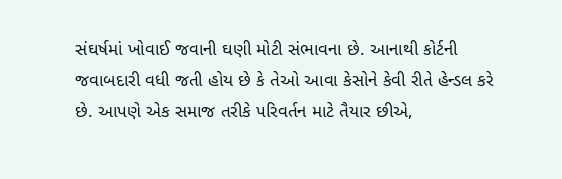સંઘર્ષમાં ખોવાઈ જવાની ઘણી મોટી સંભાવના છે. આનાથી કોર્ટની જવાબદારી વધી જતી હોય છે કે તેઓ આવા કેસોને કેવી રીતે હેન્ડલ કરે છે. આપણે એક સમાજ તરીકે પરિવર્તન માટે તૈયાર છીએ,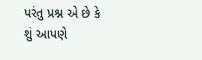પરંતુ પ્રશ્ન એ છે કે શું આપણે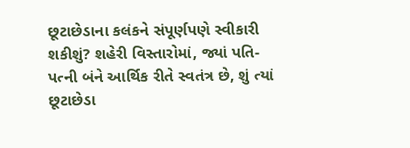છૂટાછેડાના કલંકને સંપૂર્ણપણે સ્વીકારી શકીશું? શહેરી વિસ્તારોમાં, જ્યાં પતિ-પત્ની બંને આર્થિક રીતે સ્વતંત્ર છે, શું ત્યાં છૂટાછેડા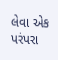લેવા એક પરંપરા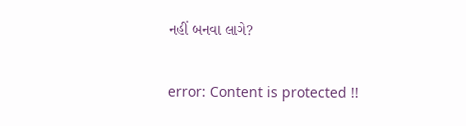નહીં બનવા લાગે?

error: Content is protected !!